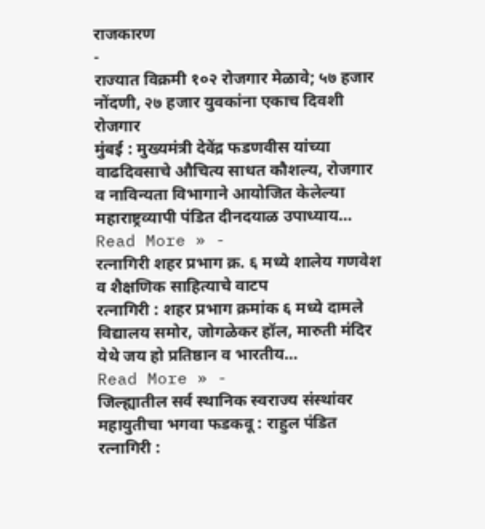राजकारण
-
राज्यात विक्रमी १०२ रोजगार मेळावे; ५७ हजार नोंदणी, २७ हजार युवकांना एकाच दिवशी रोजगार
मुंबई : मुख्यमंत्री देवेंद्र फडणवीस यांच्या वाढदिवसाचे औचित्य साधत कौशल्य, रोजगार व नाविन्यता विभागाने आयोजित केलेल्या महाराष्ट्रव्यापी पंडित दीनदयाळ उपाध्याय…
Read More » -
रत्नागिरी शहर प्रभाग क्र. ६ मध्ये शालेय गणवेश व शैक्षणिक साहित्याचे वाटप
रत्नागिरी : शहर प्रभाग क्रमांक ६ मध्ये दामले विद्यालय समोर, जोगळेकर हॉल, मारुती मंदिर येथे जय हो प्रतिष्ठान व भारतीय…
Read More » -
जिल्ह्यातील सर्व स्थानिक स्वराज्य संस्थांवर महायुतीचा भगवा फडकवू : राहुल पंडित
रत्नागिरी :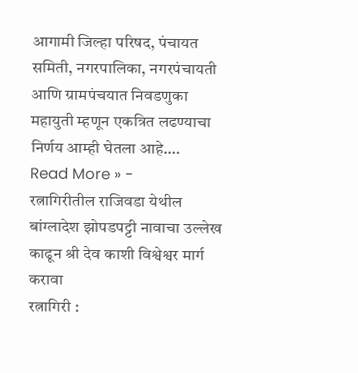आगामी जिल्हा परिषद, पंचायत समिती, नगरपालिका, नगरपंचायती आणि ग्रामपंचयात निवडणुका महायुती म्हणून एकत्रित लढण्याचा निर्णय आम्ही घेतला आहे.…
Read More » -
रत्नागिरीतील राजिवडा येथील बांग्लादेश झोपडपट्टी नावाचा उल्लेख काढून श्री देव काशी विश्वेश्वर मार्ग करावा
रत्नागिरी :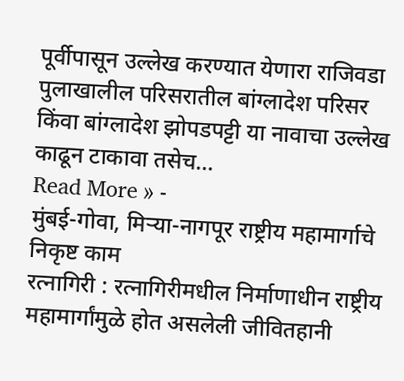पूर्वीपासून उल्लेख करण्यात येणारा राजिवडा पुलाखालील परिसरातील बांग्लादेश परिसर किंवा बांग्लादेश झोपडपट्टी या नावाचा उल्लेख काढून टाकावा तसेच…
Read More » -
मुंबई-गोवा, मिऱ्या-नागपूर राष्ट्रीय महामार्गाचे निकृष्ट काम
रत्नागिरी : रत्नागिरीमधील निर्माणाधीन राष्ट्रीय महामार्गांमुळे होत असलेली जीवितहानी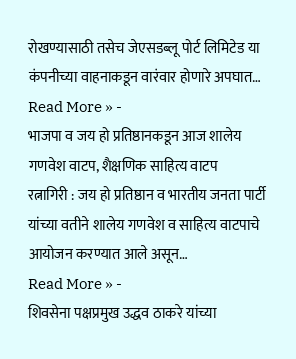रोखण्यासाठी तसेच जेएसडब्लू पोर्ट लिमिटेड या कंपनीच्या वाहनाकडून वारंवार होणारे अपघात…
Read More » -
भाजपा व जय हो प्रतिष्ठानकडून आज शालेय गणवेश वाटप, शैक्षणिक साहित्य वाटप
रत्नागिरी : जय हो प्रतिष्ठान व भारतीय जनता पार्टी यांच्या वतीने शालेय गणवेश व साहित्य वाटपाचे आयोजन करण्यात आले असून…
Read More » -
शिवसेना पक्षप्रमुख उद्धव ठाकरे यांच्या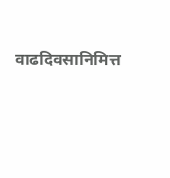वाढदिवसानिमित्त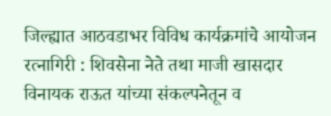जिल्ह्यात आठवडाभर विविध कार्यक्रमांचे आयोजन
रत्नागिरी : शिवसेना नेते तथा माजी खासदार विनायक राऊत यांच्या संकल्पनेतून व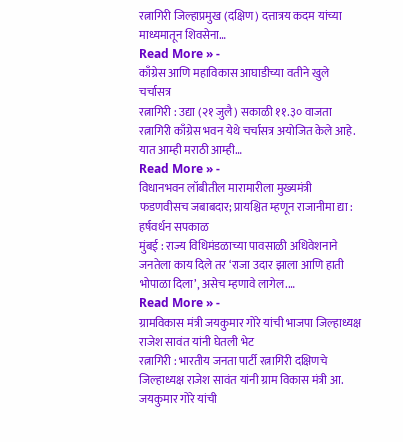रत्नागिरी जिल्हाप्रमुख (दक्षिण) दत्तात्रय कदम यांच्या माध्यमातून शिवसेना…
Read More » -
काँग्रेस आणि महाविकास आघाडीच्या वतीने खुले चर्चासत्र
रत्नागिरी : उद्या (२१ जुलै) सकाळी ११.३० वाजता रत्नागिरी काँग्रेस भवन येथे चर्चासत्र अयोजित केले आहे. यात आम्ही मराठी आम्ही…
Read More » -
विधानभवन लॉबीतील मारामारीला मुख्यमंत्री फडणवीसच जबाबदार; प्रायश्चित म्हणून राजानीमा द्या : हर्षवर्धन सपकाळ
मुंबई : राज्य विधिमंडळाच्या पावसाळी अधिवेशनाने जनतेला काय दिले तर ‘राजा उदार झाला आणि हाती भोपाळा दिला’, असेच म्हणावे लागेल.…
Read More » -
ग्रामविकास मंत्री जयकुमार गोरे यांची भाजपा जिल्हाध्यक्ष राजेश सावंत यांनी घेतली भेट
रत्नागिरी : भारतीय जनता पार्टी रत्नागिरी दक्षिणचे जिल्हाध्यक्ष राजेश सावंत यांनी ग्राम विकास मंत्री आ. जयकुमार गोरे यांची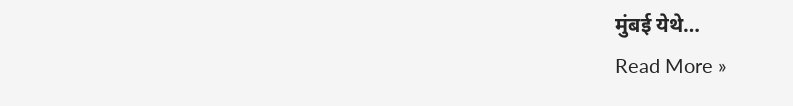मुंबई येथे…
Read More »